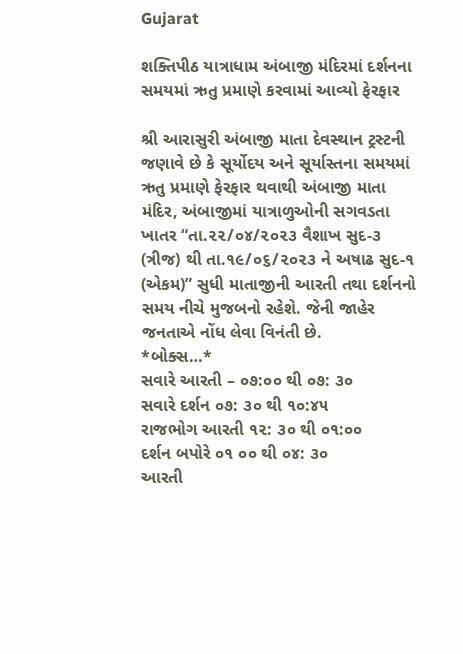Gujarat

શક્તિપીઠ યાત્રાધામ અંબાજી મંદિરમાં દર્શનના સમયમાં ઋતુ પ્રમાણે કરવામાં આવ્યો ફેરફાર

શ્રી આરાસુરી અંબાજી માતા દેવસ્થાન ટ્રસ્ટની જણાવે છે કે સૂર્યોદય અને સૂર્યાસ્તના સમયમાં ઋતુ પ્રમાણે ફેરફાર થવાથી અંબાજી માતા મંદિર, અંબાજીમાં યાત્રાળુઓની સગવડતા ખાતર “તા.૨૨/૦૪/૨૦૨૩ વૈશાખ સુદ-૩ (ત્રીજ) થી તા.૧૯/૦૬/૨૦૨૩ ને અષાઢ સુદ-૧ (એકમ)” સુધી માતાજીની આરતી તથા દર્શનનો સમય નીચે મુજબનો રહેશે. જેની જાહેર જનતાએ નોંધ લેવા વિનંતી છે.
*બોક્સ…*
સવારે આરતી – ૦૭:૦૦ થી ૦૭: ૩૦
સવારે દર્શન ૦૭: ૩૦ થી ૧૦:૪૫
રાજભોગ આરતી ૧૨: ૩૦ થી ૦૧:૦૦
દર્શન બપોરે ૦૧ ૦૦ થી ૦૪: ૩૦
આરતી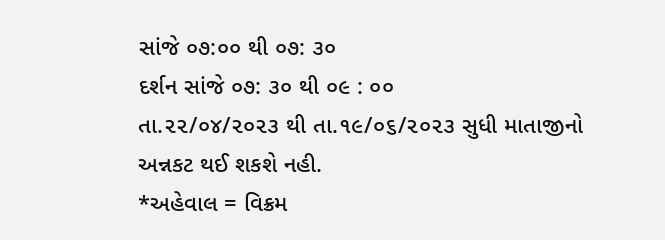સાંજે ૦૭:૦૦ થી ૦૭: ૩૦
દર્શન સાંજે ૦૭: ૩૦ થી ૦૯ : ૦૦
તા.૨૨/૦૪/૨૦૨૩ થી તા.૧૯/૦૬/૨૦૨૩ સુધી માતાજીનો અન્નકટ થઈ શકશે નહી.
*અહેવાલ = વિક્રમ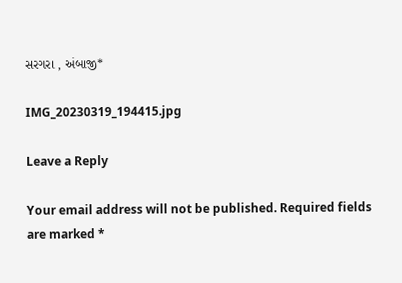સરગરા , અંબાજી*

IMG_20230319_194415.jpg

Leave a Reply

Your email address will not be published. Required fields are marked *